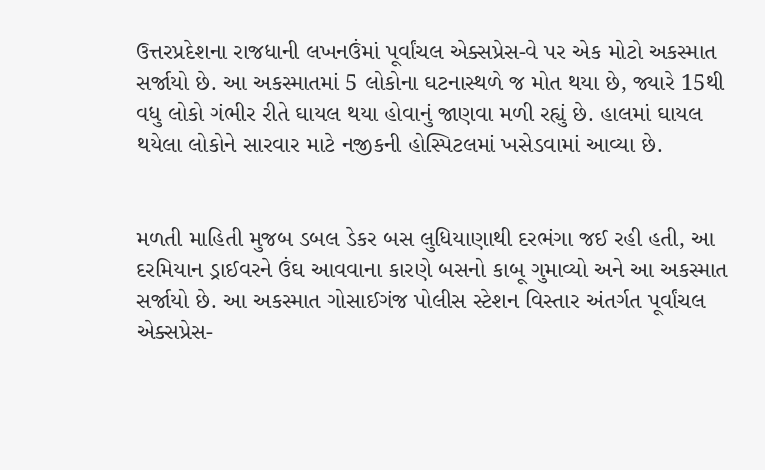ઉત્તરપ્રદેશના રાજધાની લખનઉંમાં પૂર્વાંચલ એક્સપ્રેસ-વે પર એક મોટો અકસ્માત સર્જાયો છે. આ અકસ્માતમાં 5 લોકોના ઘટનાસ્થળે જ મોત થયા છે, જ્યારે 15થી વધુ લોકો ગંભીર રીતે ઘાયલ થયા હોવાનું જાણવા મળી રહ્યું છે. હાલમાં ઘાયલ થયેલા લોકોને સારવાર માટે નજીકની હોસ્પિટલમાં ખસેડવામાં આવ્યા છે.


મળતી માહિતી મુજબ ડબલ ડેકર બસ લુધિયાણાથી દરભંગા જઈ રહી હતી, આ દરમિયાન ડ્રાઈવરને ઉંઘ આવવાના કારણે બસનો કાબૂ ગુમાવ્યો અને આ અકસ્માત સર્જાયો છે. આ અકસ્માત ગોસાઈગંજ પોલીસ સ્ટેશન વિસ્તાર અંતર્ગત પૂર્વાંચલ એક્સપ્રેસ-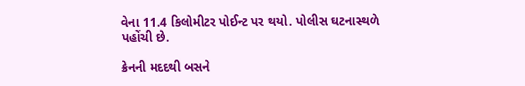વેના 11.4 કિલોમીટર પોઈન્ટ પર થયો. પોલીસ ઘટનાસ્થળે પહોંચી છે.

ક્રેનની મદદથી બસને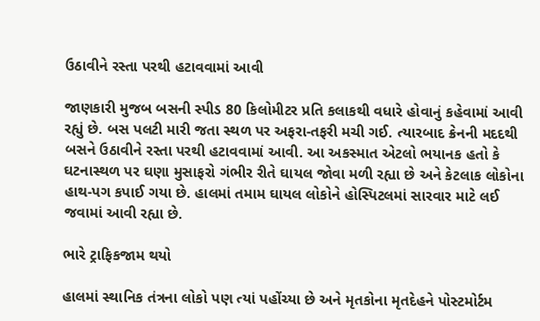ઉઠાવીને રસ્તા પરથી હટાવવામાં આવી

જાણકારી મુજબ બસની સ્પીડ 80 કિલોમીટર પ્રતિ કલાકથી વધારે હોવાનું કહેવામાં આવી રહ્યું છે. બસ પલટી મારી જતા સ્થળ પર અફરા-તફરી મચી ગઈ. ત્યારબાદ ક્રેનની મદદથી બસને ઉઠાવીને રસ્તા પરથી હટાવવામાં આવી. આ અકસ્માત એટલો ભયાનક હતો કે ઘટનાસ્થળ પર ઘણા મુસાફરો ગંભીર રીતે ઘાયલ જોવા મળી રહ્યા છે અને કેટલાક લોકોના હાથ-પગ કપાઈ ગયા છે. હાલમાં તમામ ઘાયલ લોકોને હોસ્પિટલમાં સારવાર માટે લઈ જવામાં આવી રહ્યા છે.

ભારે ટ્રાફિકજામ થયો

હાલમાં સ્થાનિક તંત્રના લોકો પણ ત્યાં પહોંચ્યા છે અને મૃતકોના મૃતદેહને પોસ્ટમોર્ટમ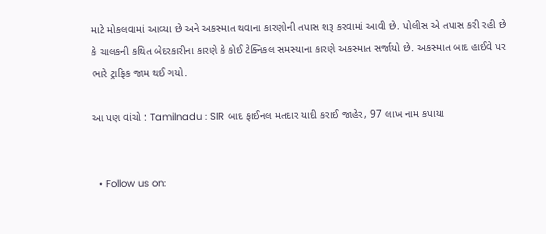માટે મોકલવામાં આવ્યા છે અને અકસ્માત થવાના કારણોની તપાસ શરૂ કરવામાં આવી છે. પોલીસ એ તપાસ કરી રહી છે કે ચાલકની કથિત બેદરકારીના કારણે કે કોઈ ટેક્નિકલ સમસ્યાના કારણે અકસ્માત સર્જાયો છે. અકસ્માત બાદ હાઈવે પર ભારે ટ્રાફિક જામ થઈ ગયો.

આ પણ વાંચો : Tamilnadu : SIR બાદ ફાઈનલ મતદાર યાદી કરાઈ જાહેર, 97 લાખ નામ કપાયા


  • Follow us on: